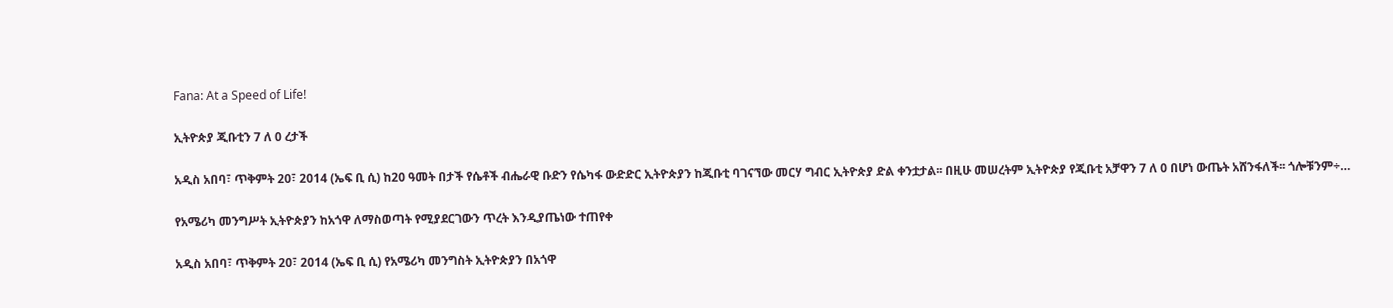Fana: At a Speed of Life!

ኢትዮጵያ ጂቡቲን 7 ለ 0 ረታች

አዲስ አበባ፣ ጥቅምት 20፣ 2014 (ኤፍ ቢ ሲ) ከ20 ዓመት በታች የሴቶች ብሔራዊ ቡድን የሴካፋ ውድድር ኢትዮጵያን ከጂቡቲ ባገናኘው መርሃ ግብር ኢትዮጵያ ድል ቀንቷታል፡፡ በዚሁ መሠረትም ኢትዮጵያ የጂቡቲ አቻዋን 7 ለ 0 በሆነ ውጤት አሸንፋለች፡፡ ጎሎቹንም÷…

የአሜሪካ መንግሥት ኢትዮጵያን ከአጎዋ ለማስወጣት የሚያደርገውን ጥረት እንዲያጤነው ተጠየቀ

አዲስ አበባ፣ ጥቅምት 20፣ 2014 (ኤፍ ቢ ሲ) የአሜሪካ መንግስት ኢትዮጵያን በአጎዋ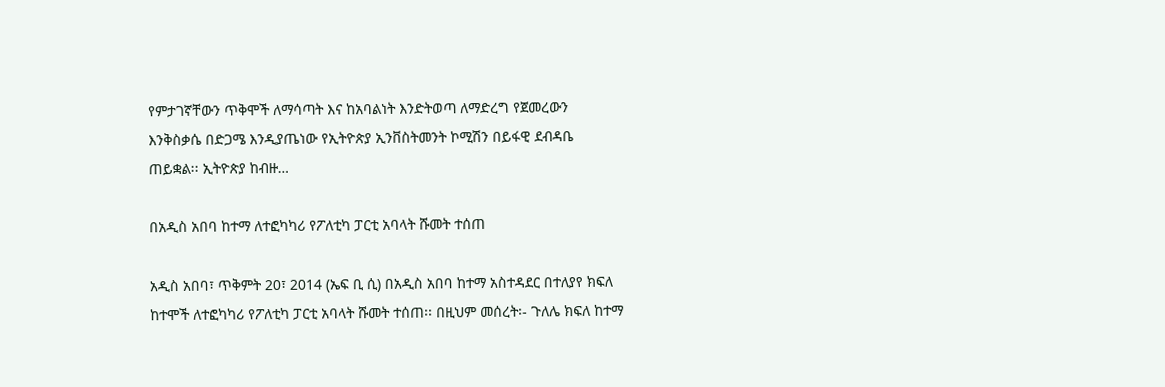የምታገኛቸውን ጥቅሞች ለማሳጣት እና ከአባልነት እንድትወጣ ለማድረግ የጀመረውን እንቅስቃሴ በድጋሜ እንዲያጤነው የኢትዮጵያ ኢንቨስትመንት ኮሚሽን በይፋዊ ደብዳቤ ጠይቋል፡፡ ኢትዮጵያ ከብዙ…

በአዲስ አበባ ከተማ ለተፎካካሪ የፖለቲካ ፓርቲ አባላት ሹመት ተሰጠ

አዲስ አበባ፣ ጥቅምት 20፣ 2014 (ኤፍ ቢ ሲ) በአዲስ አበባ ከተማ አስተዳደር በተለያየ ክፍለ ከተሞች ለተፎካካሪ የፖለቲካ ፓርቲ አባላት ሹመት ተሰጠ፡፡ በዚህም መሰረት፡- ጉለሌ ክፍለ ከተማ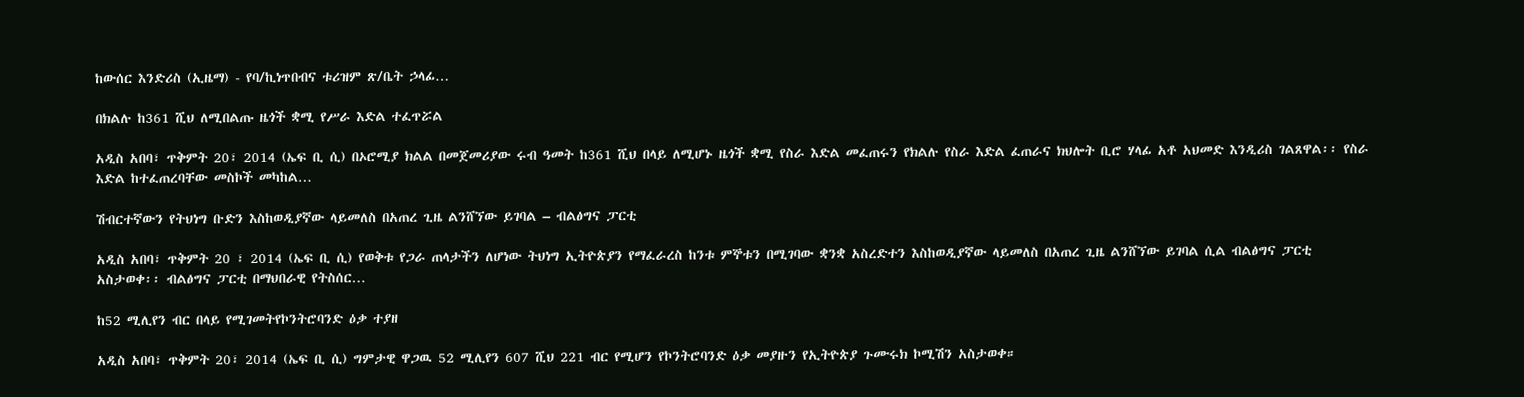ከውሰር እንድሪስ (ኢዜማ) - የባ/ኪነጥበብና ቱሪዝም ጽ/ቤት ኃላፊ…

በክልሉ ከ361 ሺህ ለሚበልጡ ዜጎች ቋሚ የሥራ እድል ተፈጥሯል

አዲስ አበባ፣ ጥቅምት 20፣ 2014 (ኤፍ ቢ ሲ) በኦሮሚያ ክልል በመጀመሪያው ሩብ ዓመት ከ361 ሺህ በላይ ለሚሆኑ ዜጎች ቋሚ የስራ እድል መፈጠሩን የክልሉ የስራ እድል ፈጠራና ክህሎት ቢሮ ሃላፊ አቶ አህመድ እንዲሪስ ገልጸዋል፡፡ የስራ እድል ከተፈጠረባቸው መስኮች መካከል…

ሽብርተኛውን የትህነግ ቡድን እስከወዲያኛው ላይመለስ በአጠረ ጊዜ ልንሸኘው ይገባል – ብልፅግና ፓርቲ

አዲስ አበባ፣ ጥቅምት 20 ፣ 2014 (ኤፍ ቢ ሲ) የወቅቱ የጋራ ጠላታችን ለሆነው ትህነግ ኢትዮጵያን የማፈራረስ ከንቱ ምኞቱን በሚገባው ቋንቋ አስረድተን እስከወዲያኛው ላይመለስ በአጠረ ጊዜ ልንሸኘው ይገባል ሲል ብልፅግና ፓርቲ አስታወቀ፡፡ ብልፅግና ፓርቲ በማህበራዊ የትስሰር…

ከ52 ሚሊየን ብር በላይ የሚገመትየኮንትሮባንድ ዕቃ ተያዘ

አዲስ አበባ፣ ጥቅምት 20፣ 2014 (ኤፍ ቢ ሲ) ግምታዊ ዋጋዉ 52 ሚሊየን 607 ሺህ 221 ብር የሚሆን የኮንትሮባንድ ዕቃ መያዙን የኢትዮጵያ ጉሙሩክ ኮሚሽን አስታወቀ።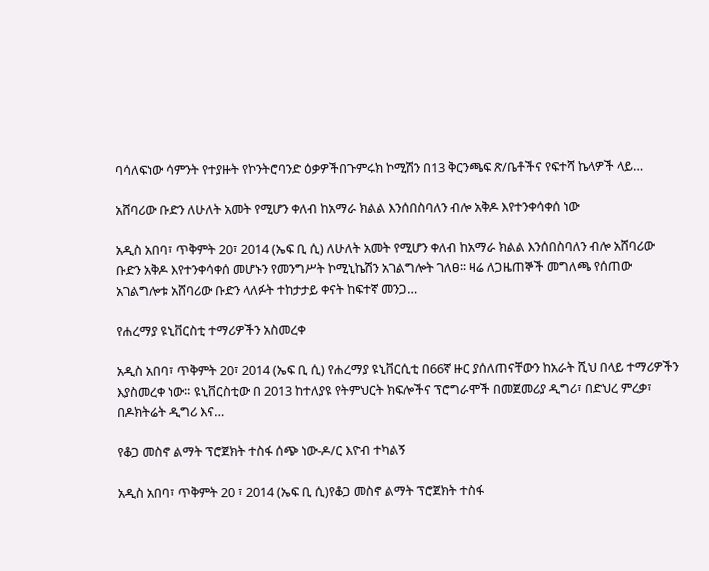ባሳለፍነው ሳምንት የተያዙት የኮንትሮባንድ ዕቃዎችበጉምሩክ ኮሚሽን በ13 ቅርንጫፍ ጽ/ቤቶችና የፍተሻ ኬላዎች ላይ…

አሸባሪው ቡድን ለሁለት አመት የሚሆን ቀለብ ከአማራ ክልል እንሰበስባለን ብሎ አቅዶ እየተንቀሳቀሰ ነው

አዲስ አበባ፣ ጥቅምት 20፣ 2014 (ኤፍ ቢ ሲ) ለሁለት አመት የሚሆን ቀለብ ከአማራ ክልል እንሰበስባለን ብሎ አሸባሪው ቡድን አቅዶ እየተንቀሳቀሰ መሆኑን የመንግሥት ኮሚኒኬሽን አገልግሎት ገለፀ፡፡ ዛሬ ለጋዜጠኞች መግለጫ የሰጠው አገልግሎቱ አሸባሪው ቡድን ላለፉት ተከታታይ ቀናት ከፍተኛ መንጋ…

የሐረማያ ዩኒቨርስቲ ተማሪዎችን አስመረቀ

አዲስ አበባ፣ ጥቅምት 20፣ 2014 (ኤፍ ቢ ሲ) የሐረማያ ዩኒቨርሲቲ በ66ኛ ዙር ያሰለጠናቸውን ከአራት ሺህ በላይ ተማሪዎችን እያስመረቀ ነው። ዩኒቨርስቲው በ 2013 ከተለያዩ የትምህርት ክፍሎችና ፕሮግራሞች በመጀመሪያ ዲግሪ፣ በድህረ ምረቃ፣ በዶክትሬት ዲግሪ እና…

የቆጋ መስኖ ልማት ፕሮጀክት ተስፋ ሰጭ ነው-ዶ/ር እዮብ ተካልኝ

አዲስ አበባ፣ ጥቅምት 20 ፣ 2014 (ኤፍ ቢ ሲ)የቆጋ መስኖ ልማት ፕሮጀክት ተስፋ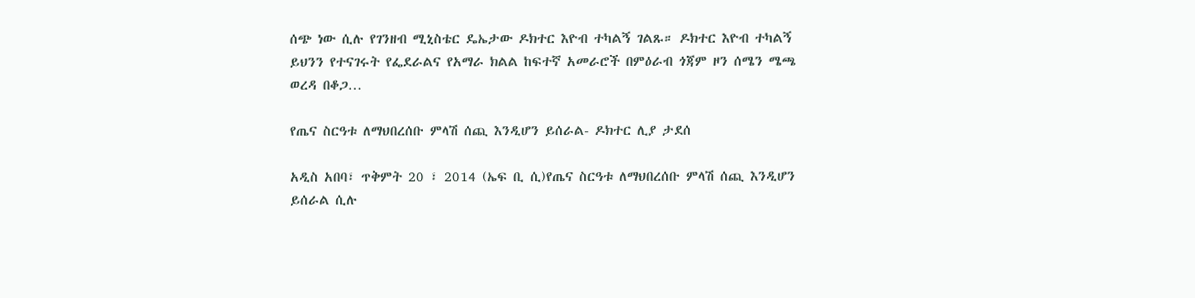ሰጭ ነው ሲሉ የገንዘብ ሚኒስቴር ዴኤታው ዶክተር እዮብ ተካልኝ ገልጹ። ዶክተር እዮብ ተካልኝ ይህንን የተናገሩት የፌደራልና የአማራ ክልል ከፍተኛ አመራሮች በምዕራብ ጎጃም ዞን ሰሜን ሜጫ ወረዳ በቆጋ…

የጤና ስርዓቱ ለማህበረሰቡ ምላሽ ሰጪ እንዲሆን ይሰራል- ዶክተር ሊያ ታደሰ

አዲስ አበባ፣ ጥቅምት 20 ፣ 2014 (ኤፍ ቢ ሲ)የጤና ስርዓቱ ለማህበረሰቡ ምላሽ ሰጪ እንዲሆን ይሰራል ሲሉ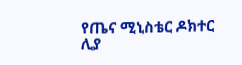የጤና ሚኒስቴር ዶክተር ሊያ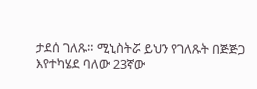ታደሰ ገለጹ። ሚኒስትሯ ይህን የገለጹት በጅጅጋ እየተካሄደ ባለው 23ኛው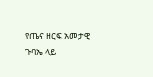የጤና ዘርፍ አመታዊ ጉባኤ ላይ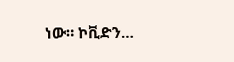ነው። ኮቪድን…